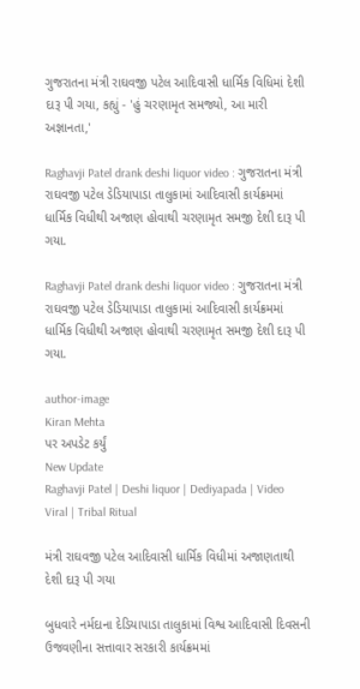ગુજરાતના મંત્રી રાઘવજી પટેલ આદિવાસી ધાર્મિક વિધિમાં દેશી દારૂ પી ગયા, કહ્યું - 'હું ચરણામૃત સમજ્યો, આ મારી અજ્ઞાનતા,'

Raghavji Patel drank deshi liquor video : ગુજરાતના મંત્રી રાઘવજી પટેલ ડેડિયાપાડા તાલુકામાં આદિવાસી કાર્યક્રમમાં ધાર્મિક વિધીથી અજાણ હોવાથી ચરણામૃત સમજી દેશી દારૂ પી ગયા.

Raghavji Patel drank deshi liquor video : ગુજરાતના મંત્રી રાઘવજી પટેલ ડેડિયાપાડા તાલુકામાં આદિવાસી કાર્યક્રમમાં ધાર્મિક વિધીથી અજાણ હોવાથી ચરણામૃત સમજી દેશી દારૂ પી ગયા.

author-image
Kiran Mehta
પર અપડેટ કર્યું
New Update
Raghavji Patel | Deshi liquor | Dediyapada | Video Viral | Tribal Ritual

મંત્રી રાઘવજી પટેલ આદિવાસી ધાર્મિક વિધીમાં અજાણતાથી દેશી દારૂ પી ગયા

બુધવારે નર્મદાના દેડિયાપાડા તાલુકામાં વિશ્વ આદિવાસી દિવસની ઉજવણીના સત્તાવાર સરકારી કાર્યક્રમમાં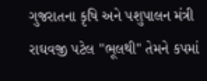ગુજરાતના કૃષિ અને પશુપાલન મંત્રી રાઘવજી પટેલ "ભૂલથી" તેમને કપમાં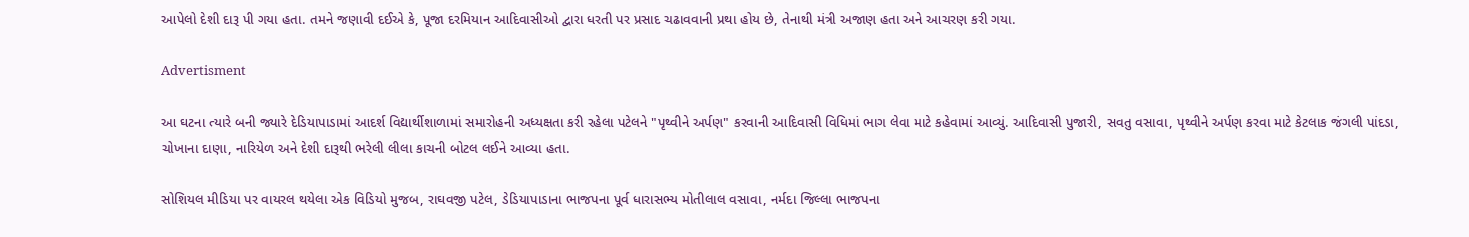આપેલો દેશી દારૂ પી ગયા હતા. તમને જણાવી દઈએ કે, પૂજા દરમિયાન આદિવાસીઓ દ્વારા ધરતી પર પ્રસાદ ચઢાવવાની પ્રથા હોય છે, તેનાથી મંત્રી અજાણ હતા અને આચરણ કરી ગયા.

Advertisment

આ ઘટના ત્યારે બની જ્યારે દેડિયાપાડામાં આદર્શ વિદ્યાર્થીશાળામાં સમારોહની અધ્યક્ષતા કરી રહેલા પટેલને "પૃથ્વીને અર્પણ" કરવાની આદિવાસી વિધિમાં ભાગ લેવા માટે કહેવામાં આવ્યું. આદિવાસી પુજારી, સવતુ વસાવા, પૃથ્વીને અર્પણ કરવા માટે કેટલાક જંગલી પાંદડા, ચોખાના દાણા, નારિયેળ અને દેશી દારૂથી ભરેલી લીલા કાચની બોટલ લઈને આવ્યા હતા.

સોશિયલ મીડિયા પર વાયરલ થયેલા એક વિડિયો મુજબ, રાઘવજી પટેલ, ડેડિયાપાડાના ભાજપના પૂર્વ ધારાસભ્ય મોતીલાલ વસાવા, નર્મદા જિલ્લા ભાજપના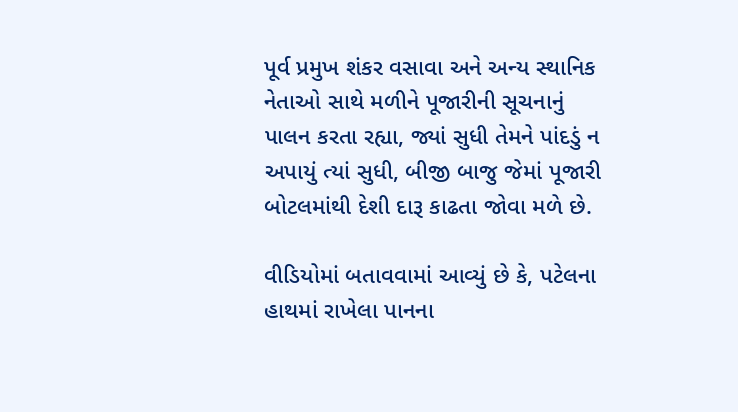પૂર્વ પ્રમુખ શંકર વસાવા અને અન્ય સ્થાનિક નેતાઓ સાથે મળીને પૂજારીની સૂચનાનું પાલન કરતા રહ્યા, જ્યાં સુધી તેમને પાંદડું ન અપાયું ત્યાં સુધી, બીજી બાજુ જેમાં પૂજારી બોટલમાંથી દેશી દારૂ કાઢતા જોવા મળે છે.

વીડિયોમાં બતાવવામાં આવ્યું છે કે, પટેલના હાથમાં રાખેલા પાનના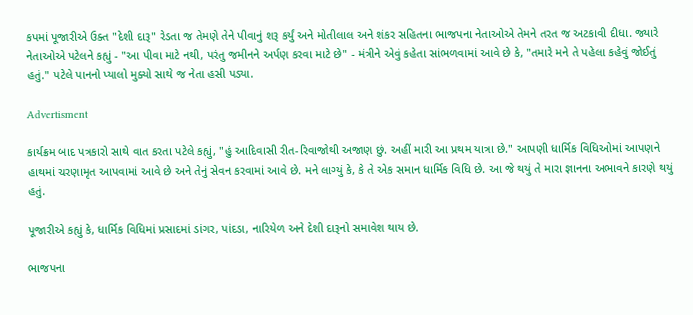કપમાં પૂજારીએ ઉક્ત "દેશી દારૂ" રેડતા જ તેમણે તેને પીવાનું શરૂ કર્યું અને મોતીલાલ અને શંકર સહિતના ભાજપના નેતાઓએ તેમને તરત જ અટકાવી દીધા. જ્યારે નેતાઓએ પટેલને કહ્યું - "આ પીવા માટે નથી, પરંતુ જમીનને અર્પણ કરવા માટે છે" - મંત્રીને એવું કહેતા સાંભળવામાં આવે છે કે, "તમારે મને તે પહેલા કહેવું જોઈતું હતું." પટેલે પાનનો પ્યાલો મુક્યો સાથે જ નેતા હસી પડ્યા.

Advertisment

કાર્યક્રમ બાદ પત્રકારો સાથે વાત કરતા પટેલે કહ્યું, "હું આદિવાસી રીત-રિવાજોથી અજાણ છું. અહીં મારી આ પ્રથમ યાત્રા છે." આપણી ધાર્મિક વિધિઓમાં આપણને હાથમાં ચરણામૃત આપવામાં આવે છે અને તેનું સેવન કરવામાં આવે છે. મને લાગ્યું કે, કે તે એક સમાન ધાર્મિક વિધિ છે. આ જે થયું તે મારા જ્ઞાનના અભાવને કારણે થયું હતું.

પૂજારીએ કહ્યું કે, ધાર્મિક વિધિમાં પ્રસાદમાં ડાંગર, પાંદડા, નારિયેળ અને દેશી દારૂનો સમાવેશ થાય છે.

ભાજપના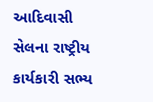આદિવાસી સેલના રાષ્ટ્રીય કાર્યકારી સભ્ય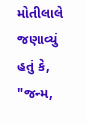મોતીલાલે જણાવ્યું હતું કે, "જન્મ,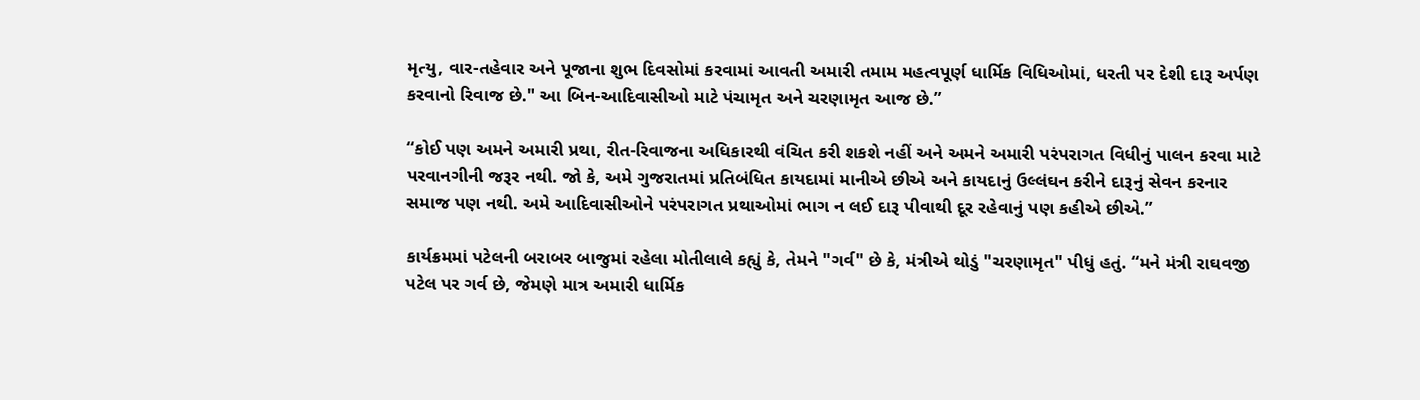મૃત્યુ, વાર-તહેવાર અને પૂજાના શુભ દિવસોમાં કરવામાં આવતી અમારી તમામ મહત્વપૂર્ણ ધાર્મિક વિધિઓમાં, ધરતી પર દેશી દારૂ અર્પણ કરવાનો રિવાજ છે." આ બિન-આદિવાસીઓ માટે પંચામૃત અને ચરણામૃત આજ છે.”

“કોઈ પણ અમને અમારી પ્રથા, રીત-રિવાજના અધિકારથી વંચિત કરી શકશે નહીં અને અમને અમારી પરંપરાગત વિધીનું પાલન કરવા માટે પરવાનગીની જરૂર નથી. જો કે, અમે ગુજરાતમાં પ્રતિબંધિત કાયદામાં માનીએ છીએ અને કાયદાનું ઉલ્લંઘન કરીને દારૂનું સેવન કરનાર સમાજ પણ નથી. અમે આદિવાસીઓને પરંપરાગત પ્રથાઓમાં ભાગ ન લઈ દારૂ પીવાથી દૂર રહેવાનું પણ કહીએ છીએ.”

કાર્યક્રમમાં પટેલની બરાબર બાજુમાં રહેલા મોતીલાલે કહ્યું કે, તેમને "ગર્વ" છે કે, મંત્રીએ થોડું "ચરણામૃત" પીધું હતું. “મને મંત્રી રાઘવજી પટેલ પર ગર્વ છે, જેમણે માત્ર અમારી ધાર્મિક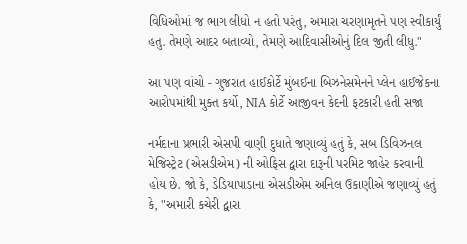વિધિઓમાં જ ભાગ લીધો ન હતો પરંતુ, અમારા ચરણામૃતને પણ સ્વીકાર્યું હતુ. તેમણે આદર બતાવ્યો, તેમણે આદિવાસીઓનું દિલ જીતી લીધુ."

આ પણ વાંચો - ગુજરાત હાઈકોર્ટે મુંબઈના બિઝનેસમેનને પ્લેન હાઈજેકના આરોપમાંથી મુક્ત કર્યો, NIA કોર્ટે આજીવન કેદની ફટકારી હતી સજા

નર્મદાના પ્રભારી એસપી વાણી દુધાતે જણાવ્યું હતું કે, સબ ડિવિઝનલ મેજિસ્ટ્રેટ (એસડીએમ) ની ઓફિસ દ્વારા દારૂની પરમિટ જાહેર કરવાની હોય છે. જો કે, ડેડિયાપાડાના એસડીએમ અનિલ ઉકાણીએ જણાવ્યું હતું કે, "અમારી કચેરી દ્વારા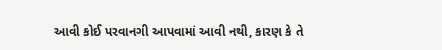આવી કોઈ પરવાનગી આપવામાં આવી નથી, કારણ કે તે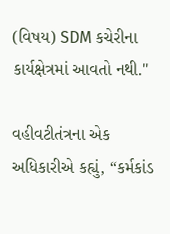(વિષય) SDM કચેરીના કાર્યક્ષેત્રમાં આવતો નથી."

વહીવટીતંત્રના એક અધિકારીએ કહ્યું, “કર્મકાંડ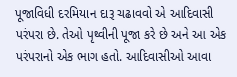પૂજાવિધી દરમિયાન દારૂ ચઢાવવો એ આદિવાસી પરંપરા છે. તેઓ પૃથ્વીની પૂજા કરે છે અને આ એક પરંપરાનો એક ભાગ હતો. આદિવાસીઓ આવા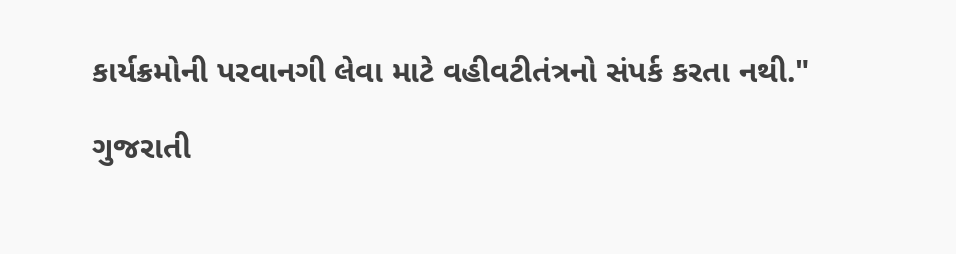કાર્યક્રમોની પરવાનગી લેવા માટે વહીવટીતંત્રનો સંપર્ક કરતા નથી."

ગુજરાતી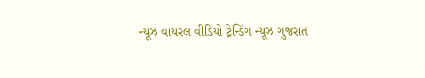ન્યૂઝ વાયરલ વીડિયો ટ્રેન્ડિંગ ન્યૂઝ ગુજરાત